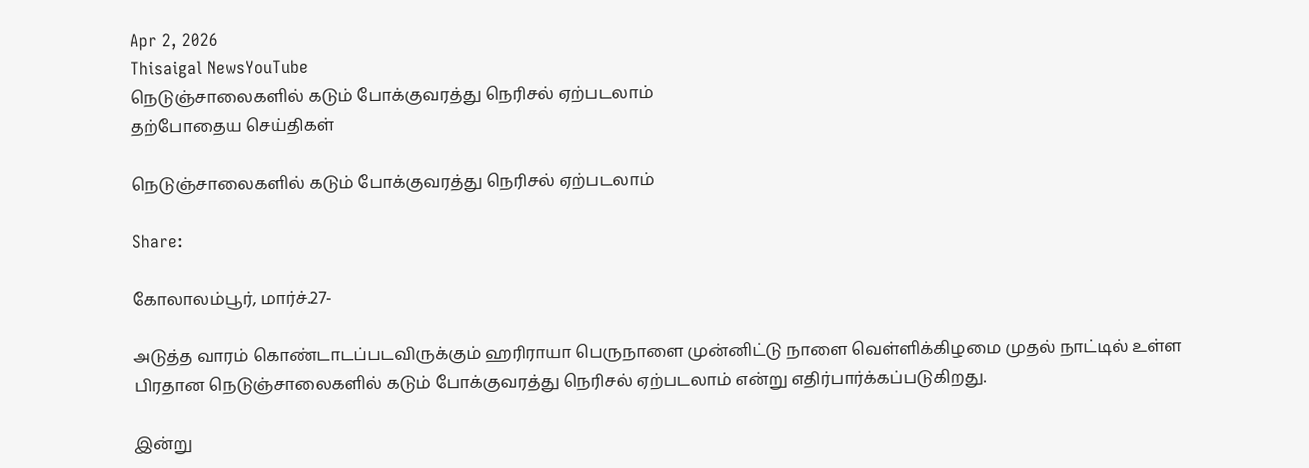Apr 2, 2026
Thisaigal NewsYouTube
நெடுஞ்சாலைகளில் கடும் போக்குவரத்து நெரிசல் ஏற்படலாம்
தற்போதைய செய்திகள்

நெடுஞ்சாலைகளில் கடும் போக்குவரத்து நெரிசல் ஏற்படலாம்

Share:

கோலாலம்பூர், மார்ச்.27-

அடுத்த வாரம் கொண்டாடப்படவிருக்கும் ஹரிராயா பெருநாளை முன்னிட்டு நாளை வெள்ளிக்கிழமை முதல் நாட்டில் உள்ள பிரதான நெடுஞ்சாலைகளில் கடும் போக்குவரத்து நெரிசல் ஏற்படலாம் என்று எதிர்பார்க்கப்படுகிறது.

இன்று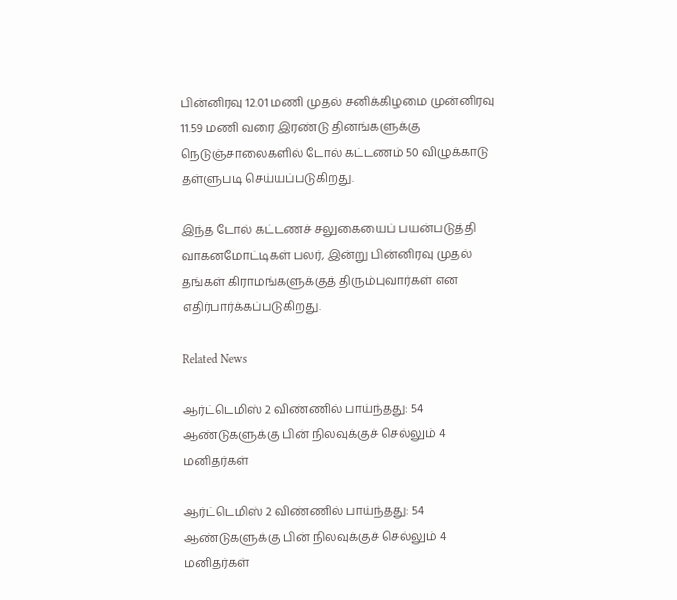பின்னிரவு 12.01 மணி முதல் சனிக்கிழமை முன்னிரவு 11.59 மணி வரை இரண்டு தினங்களுக்கு நெடுஞ்சாலைகளில் டோல் கட்டணம் 50 விழுக்காடு தள்ளுபடி செய்யப்படுகிறது.

இந்த டோல் கட்டணச் சலுகையைப் பயன்படுத்தி வாகனமோட்டிகள் பலர், இன்று பின்னிரவு முதல் தங்கள் கிராமங்களுக்குத் திரும்புவார்கள் என எதிர்பார்க்கப்படுகிறது.

Related News

ஆர்ட்டெமிஸ் 2 விண்ணில் பாய்ந்தது: 54 ஆண்டுகளுக்கு பின் நிலவுக்குச் செல்லும் 4 மனிதர்கள்

ஆர்ட்டெமிஸ் 2 விண்ணில் பாய்ந்தது: 54 ஆண்டுகளுக்கு பின் நிலவுக்குச் செல்லும் 4 மனிதர்கள்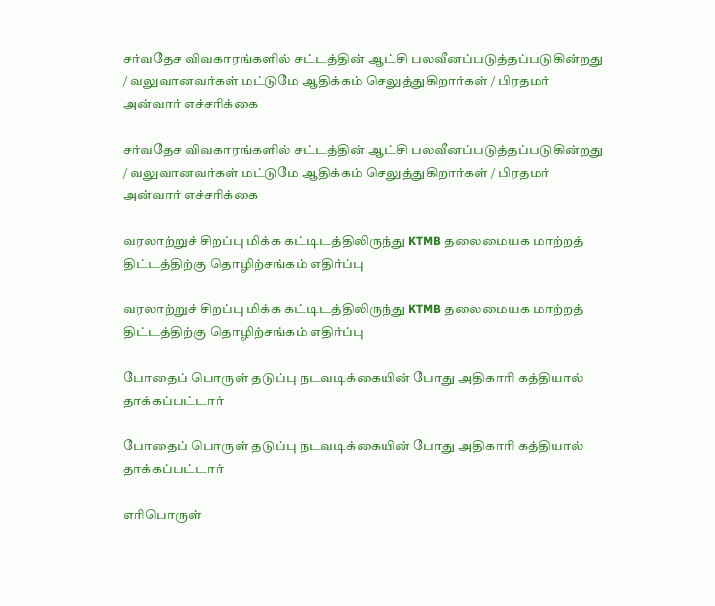சர்வதேச விவகாரங்களில் சட்டத்தின் ஆட்சி பலவீனப்படுத்தப்படுகின்றது / வலுவானவர்கள் மட்டுமே ஆதிக்கம் செலுத்துகிறார்கள் / பிரதமர் அன்வார் எச்சரிக்கை

சர்வதேச விவகாரங்களில் சட்டத்தின் ஆட்சி பலவீனப்படுத்தப்படுகின்றது / வலுவானவர்கள் மட்டுமே ஆதிக்கம் செலுத்துகிறார்கள் / பிரதமர் அன்வார் எச்சரிக்கை

வரலாற்றுச் சிறப்பு மிக்க கட்டிடத்திலிருந்து KTMB தலைமையக மாற்றத் திட்டத்திற்கு தொழிற்சங்கம் எதிர்ப்பு

வரலாற்றுச் சிறப்பு மிக்க கட்டிடத்திலிருந்து KTMB தலைமையக மாற்றத் திட்டத்திற்கு தொழிற்சங்கம் எதிர்ப்பு

போதைப் பொருள் தடுப்பு நடவடிக்கையின் போது அதிகாரி கத்தியால் தாக்கப்பட்டார்

போதைப் பொருள் தடுப்பு நடவடிக்கையின் போது அதிகாரி கத்தியால் தாக்கப்பட்டார்

எரிபொருள்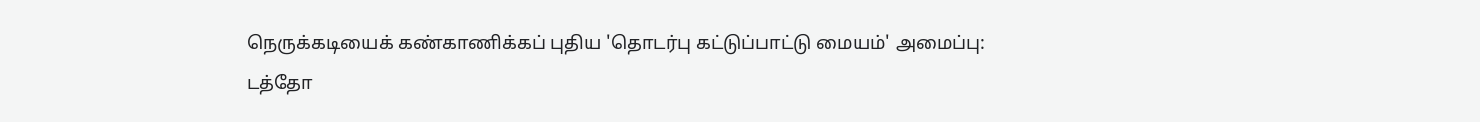நெருக்கடியைக் கண்காணிக்கப் புதிய 'தொடர்பு கட்டுப்பாட்டு மையம்' அமைப்பு: டத்தோ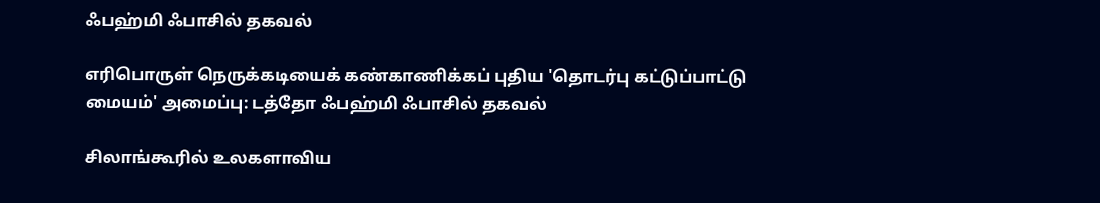ஃபஹ்மி ஃபாசில் தகவல்

எரிபொருள் நெருக்கடியைக் கண்காணிக்கப் புதிய 'தொடர்பு கட்டுப்பாட்டு மையம்' அமைப்பு: டத்தோ ஃபஹ்மி ஃபாசில் தகவல்

சிலாங்கூரில் உலகளாவிய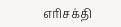எரிசக்தி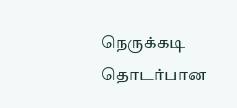நெருக்கடி தொடர்பான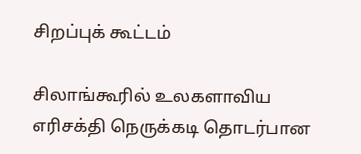சிறப்புக் கூட்டம்

சிலாங்கூரில் உலகளாவிய எரிசக்தி நெருக்கடி தொடர்பான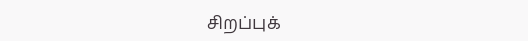சிறப்புக்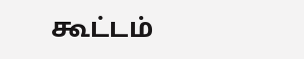கூட்டம்